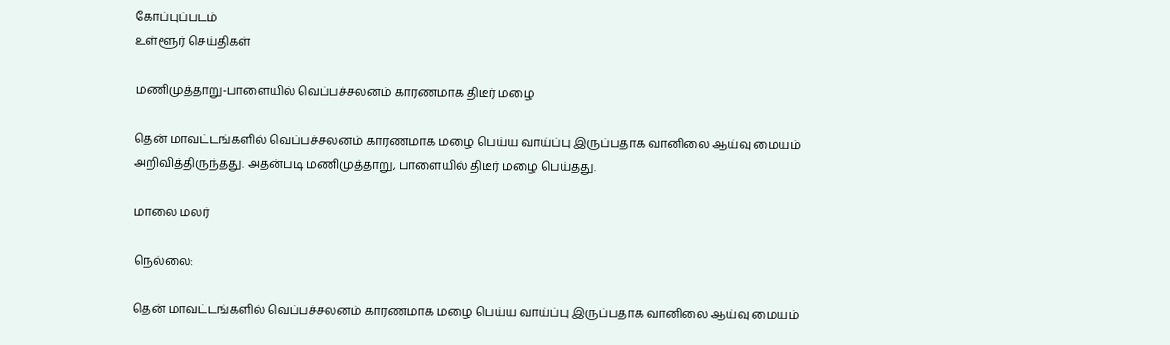கோப்புப்படம்
உள்ளூர் செய்திகள்

மணிமுத்தாறு-பாளையில் வெப்பச்சலனம் காரணமாக திடீர் மழை

தென் மாவட்டங்களில் வெப்பச்சலனம் காரணமாக மழை பெய்ய வாய்ப்பு இருப்பதாக வானிலை ஆய்வு மையம் அறிவித்திருந்தது. அதன்படி மணிமுத்தாறு, பாளையில் திடீர் மழை பெய்தது.

மாலை மலர்

நெல்லை:

தென் மாவட்டங்களில் வெப்பச்சலனம் காரணமாக மழை பெய்ய வாய்ப்பு இருப்பதாக வானிலை ஆய்வு மையம்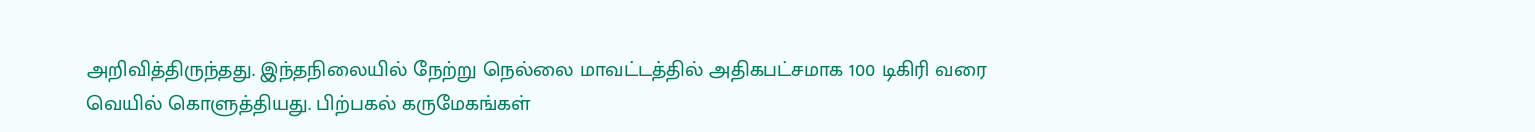அறிவித்திருந்தது. இந்தநிலையில் நேற்று நெல்லை மாவட்டத்தில் அதிகபட்சமாக 100 டிகிரி வரை வெயில் கொளுத்தியது. பிற்பகல் கருமேகங்கள்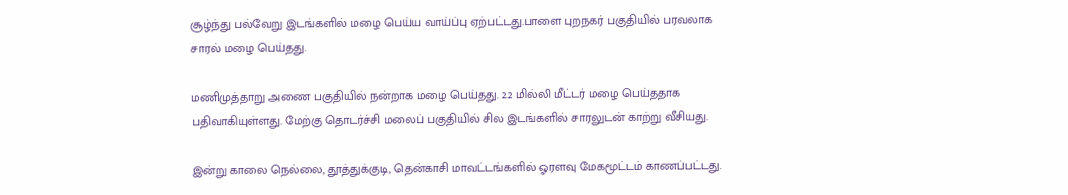சூழ்ந்து பல்வேறு இடங்களில் மழை பெய்ய வாய்ப்பு ஏற்பட்டது.பாளை புறநகர் பகுதியில் பரவலாக சாரல் மழை பெய்தது.

மணிமுத்தாறு அணை பகுதியில் நன்றாக மழை பெய்தது. 2.2 மில்லி மீட்டர் மழை பெய்ததாக பதிவாகியுள்ளது. மேற்கு தொடர்ச்சி மலைப் பகுதியில் சில இடங்களில் சாரலுடன் காற்று வீசியது.

இன்று காலை நெல்லை, தூத்துக்குடி, தென்காசி மாவட்டங்களில் ஓரளவு மேகமூட்டம் காணப்பட்டது.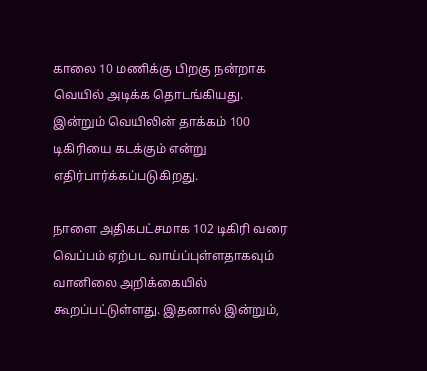காலை 10 மணிக்கு பிறகு நன்றாக வெயில் அடிக்க தொடங்கியது. இன்றும் வெயிலின் தாக்கம் 100 டிகிரியை கடக்கும் என்று எதிர்பார்க்கப்படுகிறது.

நாளை அதிகபட்சமாக 102 டிகிரி வரை வெப்பம் ஏற்பட வாய்ப்புள்ளதாகவும் வானிலை அறிக்கையில் கூறப்பட்டுள்ளது. இதனால் இன்றும்,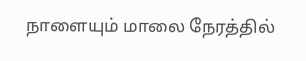நாளையும் மாலை நேரத்தில்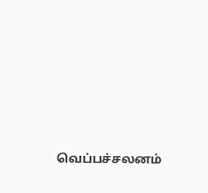வெப்பச்சலனம்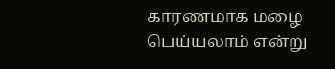காரணமாக மழை பெய்யலாம் என்று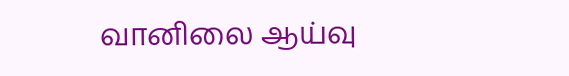வானிலை ஆய்வு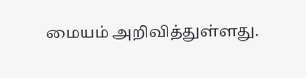மையம் அறிவித்துள்ளது.